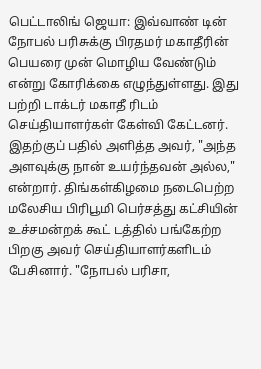பெட்டாலிங் ஜெயா: இவ்வாண் டின் நோபல் பரிசுக்கு பிரதமர் மகாதீரின் பெயரை முன் மொழிய வேண்டும் என்று கோரிக்கை எழுந்துள்ளது. இது பற்றி டாக்டர் மகாதீ ரிடம் செய்தியாளர்கள் கேள்வி கேட்டனர். இதற்குப் பதில் அளித்த அவர், "அந்த அளவுக்கு நான் உயர்ந்தவன் அல்ல," என்றார். திங்கள்கிழமை நடைபெற்ற மலேசிய பிரிபூமி பெர்சத்து கட்சியின் உச்சமன்றக் கூட் டத்தில் பங்கேற்ற பிறகு அவர் செய்தியாளர்களிடம் பேசினார். "நோபல் பரிசா,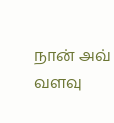நான் அவ் வளவு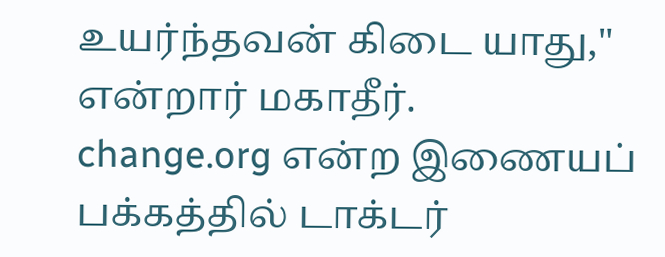உயர்ந்தவன் கிடை யாது," என்றார் மகாதீர்.
change.org என்ற இணையப் பக்கத்தில் டாக்டர்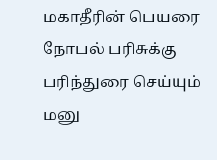மகாதீரின் பெயரை நோபல் பரிசுக்கு பரிந்துரை செய்யும் மனு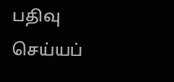பதிவு செய்யப்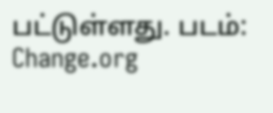பட்டுள்ளது. படம்: Change.org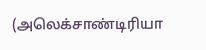(அலெக்சாண்டிரியா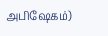அபிஷேகம்)